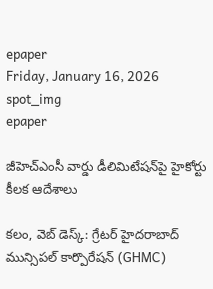epaper
Friday, January 16, 2026
spot_img
epaper

జీహెచ్ఎంసీ వార్డు డీలిమిటేషన్‌పై హైకోర్టు కీలక ఆదేశాలు

కలం, వెబ్ డెస్క్: గ్రేటర్ హైదరాబాద్ మున్సిపల్ కార్పొరేషన్ (GHMC)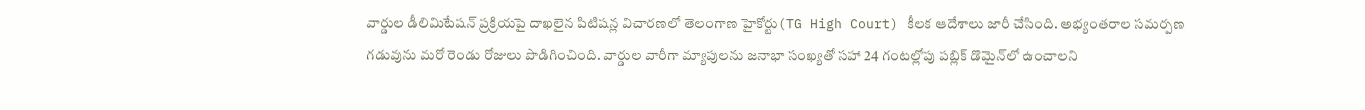వార్డుల డీలిమిటేషన్ ప్రక్రియపై దాఖలైన పిటిషన్ల విచారణలో తెలంగాణ హైకోర్టు(TG High Court) కీలక ఆదేశాలు జారీ చేసింది. అభ్యంతరాల సమర్పణ గడువును మరో రెండు రోజులు పొడిగించింది. వార్డుల వారీగా మ్యాపులను జనాభా సంఖ్యతో సహా 24 గంటల్లోపు పబ్లిక్ డొమైన్‌లో ఉంచాలని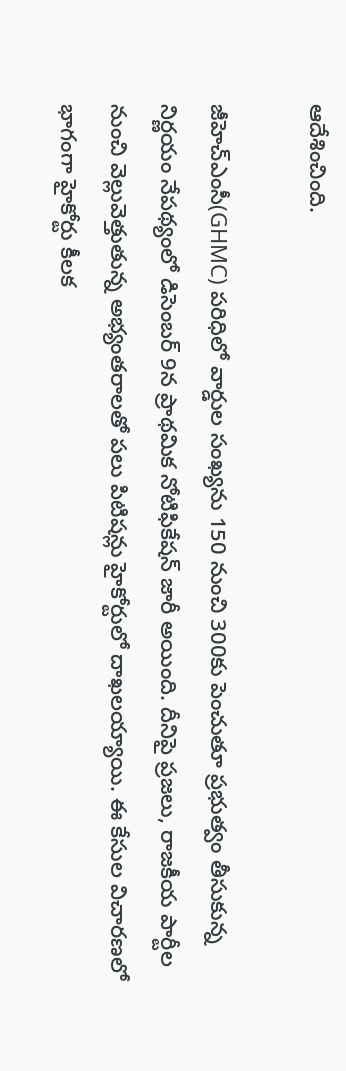ఆదేశించింది.

జీహెచ్ఎంసీ(GHMC) పరిధిలో వార్డుల సంఖ్యను 150 నుంచి 300కు పెంచుతూ ప్రభుత్వం తీసుకున్న నిర్ణయం నేపథ్యంలో డిసెంబర్ 9న ప్రాథమిక నోటిఫికేషన్ జారీ అయింది. దీనిపై ప్రజలు, రాజకీయ పార్టీల నుంచి వెల్లువెత్తుతున్న అభ్యంతరాలతో పలు పిటిషన్లు హైకోర్టులో దాఖలయ్యాయి. ఈ కేసుల విచారణలో భాగంగా హైకోర్టు కీలక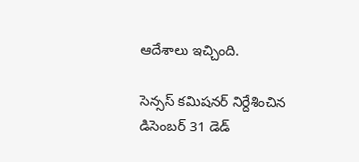ఆదేశాలు ఇచ్చింది.

సెన్సస్ కమిషనర్ నిర్దేశించిన డిసెంబర్ 31 డెడ్‌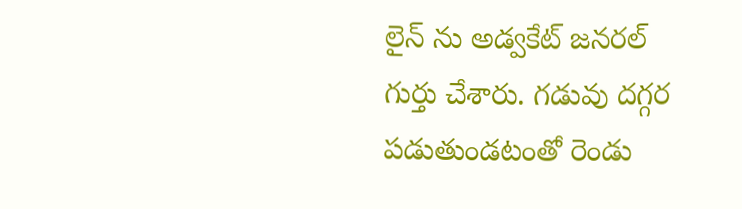లైన్ ను అడ్వకేట్ జనరల్ గుర్తు చేశారు. గడువు దగ్గర పడుతుండటంతో రెండు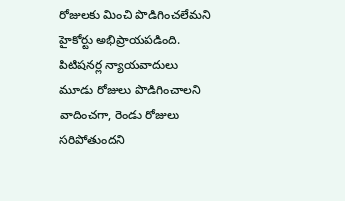రోజులకు మించి పొడిగించలేమని హైకోర్టు అభిప్రాయపడింది. పిటిషనర్ల న్యాయవాదులు మూడు రోజులు పొడిగించాలని వాదించగా, రెండు రోజులు సరిపోతుందని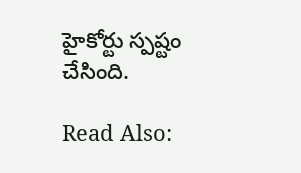హైకోర్టు స్పష్టం చేసింది.

Read Also: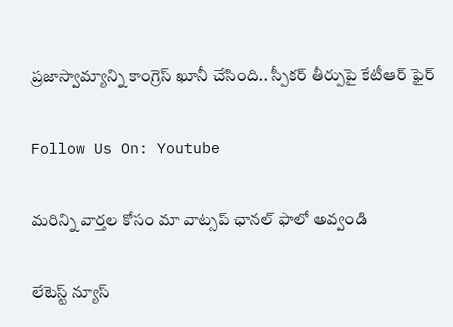ప్రజాస్వామ్యాన్ని కాంగ్రెస్ ఖూనీ చేసింది.. స్పీకర్ తీర్పుపై కేటీఆర్ ఫైర్

Follow Us On: Youtube

మ‌రిన్ని వార్త‌ల కోసం మా వాట్స‌ప్ ఛాన‌ల్ ఫాలో అవ్వండి

లేటెస్ట్ న్యూస్‌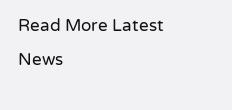Read More Latest News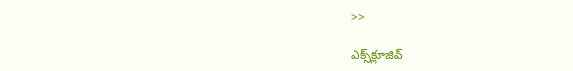>>

ఎక్స్‌క్లూజివ్‌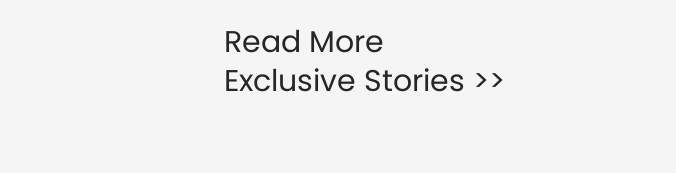Read More Exclusive Stories >>